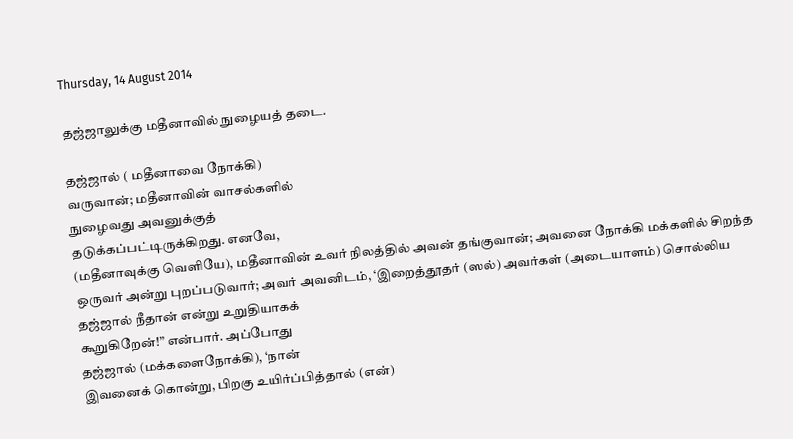Thursday, 14 August 2014

தஜ்ஜாலுக்கு மதீனாவில் நுழையத் தடை.

தஜ்ஜால் ( மதீனாவை நோக்கி)
வருவான்; மதீனாவின் வாசல்களில்
நுழைவது அவனுக்குத்
தடுக்கப்பட்டிருக்கிறது. எனவே,
(மதீனாவுக்கு வெளியே), மதீனாவின் உவர் நிலத்தில் அவன் தங்குவான்; அவனை நோக்கி மக்களில் சிறந்த ஒருவர் அன்று புறப்படுவார்; அவர் அவனிடம், ‘இறைத்தூதர் (ஸல்) அவர்கள் (அடையாளம்) சொல்லிய
தஜ்ஜால் நீதான் என்று உறுதியாகக்
கூறுகிறேன்!” என்பார். அப்போது
தஜ்ஜால் (மக்களைநோக்கி), ‘நான்
இவனைக் கொன்று, பிறகு உயிர்ப்பித்தால் (என்)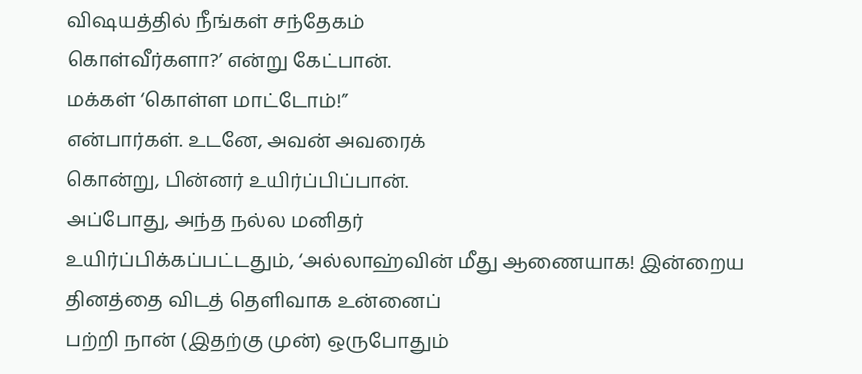விஷயத்தில் நீங்கள் சந்தேகம்
கொள்வீர்களா?’ என்று கேட்பான்.
மக்கள் ‘கொள்ள மாட்டோம்!”
என்பார்கள். உடனே, அவன் அவரைக்
கொன்று, பின்னர் உயிர்ப்பிப்பான்.
அப்போது, அந்த நல்ல மனிதர்
உயிர்ப்பிக்கப்பட்டதும், ‘அல்லாஹ்வின் மீது ஆணையாக! இன்றைய தினத்தை விடத் தெளிவாக உன்னைப்
பற்றி நான் (இதற்கு முன்) ஒருபோதும்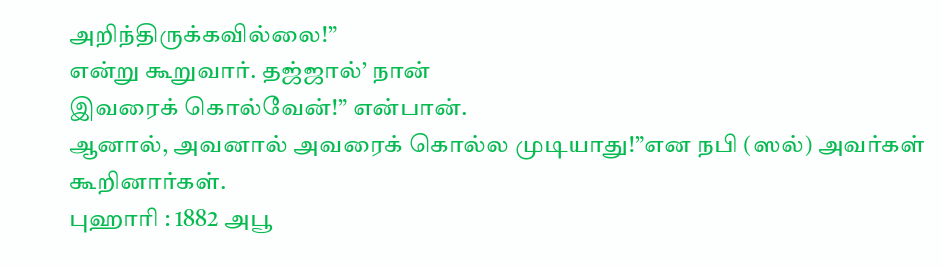அறிந்திருக்கவில்லை!”
என்று கூறுவார். தஜ்ஜால்’ நான்
இவரைக் கொல்வேன்!” என்பான்.
ஆனால், அவனால் அவரைக் கொல்ல முடியாது!”என நபி (ஸல்) அவர்கள் கூறினார்கள்.
புஹாரி : 1882 அபூ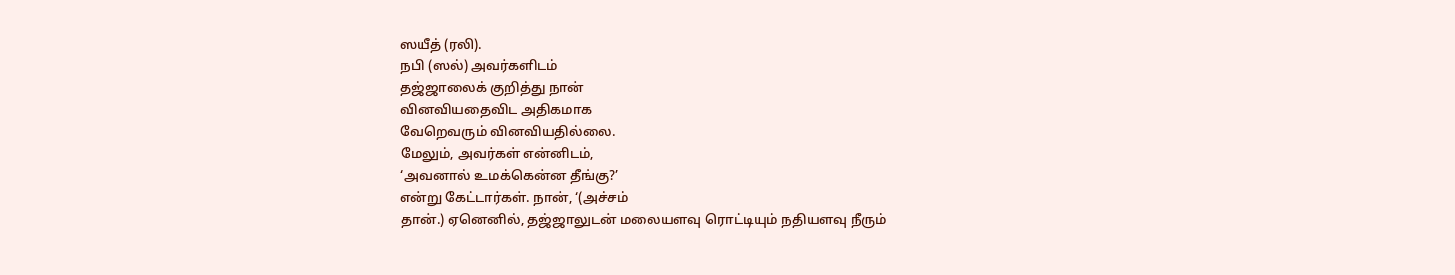ஸயீத் (ரலி).
நபி (ஸல்) அவர்களிடம்
தஜ்ஜாலைக் குறித்து நான்
வினவியதைவிட அதிகமாக
வேறெவரும் வினவியதில்லை.
மேலும், அவர்கள் என்னிடம்,
‘அவனால் உமக்கென்ன தீங்கு?’
என்று கேட்டார்கள். நான், ‘(அச்சம்
தான்.) ஏனெனில், தஜ்ஜாலுடன் மலையளவு ரொட்டியும் நதியளவு நீரும்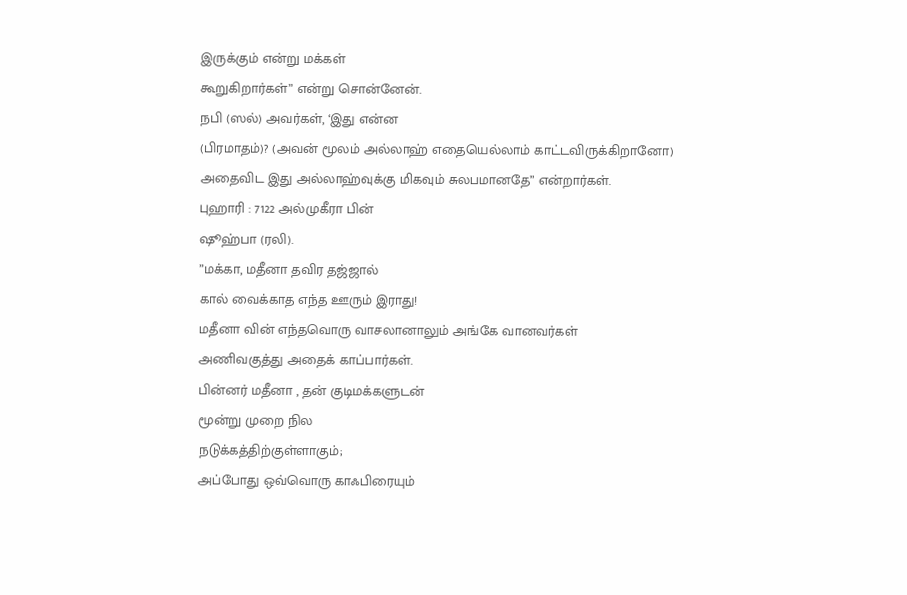இருக்கும் என்று மக்கள்
கூறுகிறார்கள்” என்று சொன்னேன்.
நபி (ஸல்) அவர்கள், ‘இது என்ன
(பிரமாதம்)? (அவன் மூலம் அல்லாஹ் எதையெல்லாம் காட்டவிருக்கிறானோ)
அதைவிட இது அல்லாஹ்வுக்கு மிகவும் சுலபமானதே” என்றார்கள்.
புஹாரி : 7122 அல்முகீரா பின்
ஷூஹ்பா (ரலி).
”மக்கா, மதீனா தவிர தஜ்ஜால்
கால் வைக்காத எந்த ஊரும் இராது!
மதீனா வின் எந்தவொரு வாசலானாலும் அங்கே வானவர்கள்
அணிவகுத்து அதைக் காப்பார்கள்.
பின்னர் மதீனா , தன் குடிமக்களுடன்
மூன்று முறை நில
நடுக்கத்திற்குள்ளாகும்;
அப்போது ஒவ்வொரு காஃபிரையும்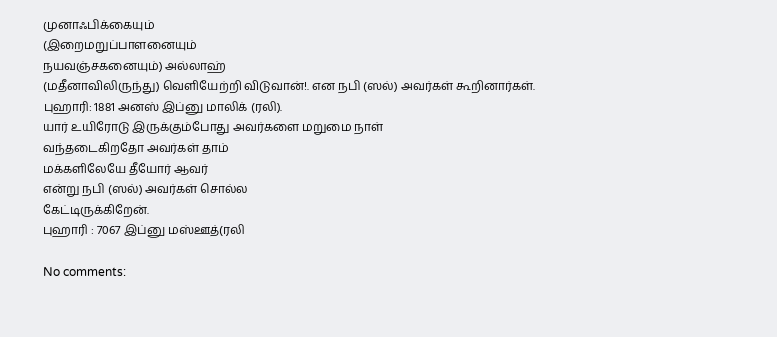முனாஃபிக்கையும்
(இறைமறுப்பாளனையும்
நயவஞ்சகனையும்) அல்லாஹ்
(மதீனாவிலிருந்து) வெளியேற்றி விடுவான்!. என நபி (ஸல்) அவர்கள் கூறினார்கள்.
புஹாரி: 1881 அனஸ் இப்னு மாலிக் (ரலி).
யார் உயிரோடு இருக்கும்போது அவர்களை மறுமை நாள்
வந்தடைகிறதோ அவர்கள் தாம்
மக்களிலேயே தீயோர் ஆவர்
என்று நபி (ஸல்) அவர்கள் சொல்ல
கேட்டிருக்கிறேன்.
புஹாரி : 7067 இப்னு மஸ்ஊத்(ரலி

No comments: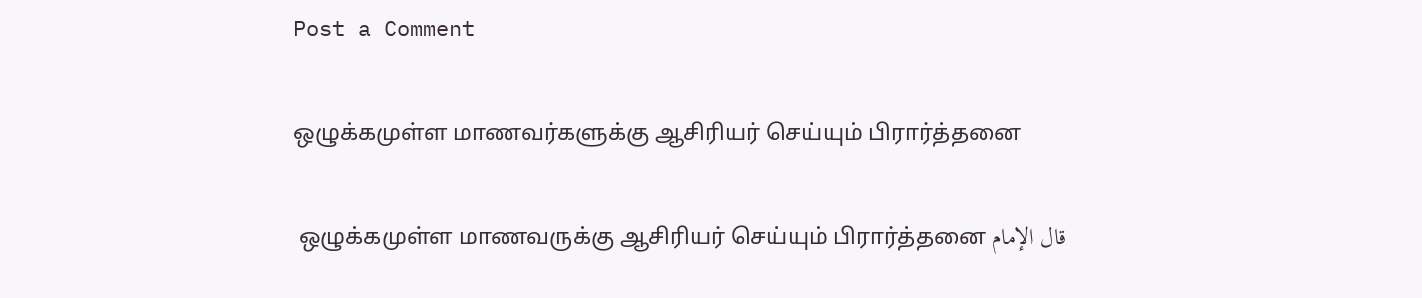Post a Comment

ஒழுக்கமுள்ள மாணவர்களுக்கு ஆசிரியர் செய்யும் பிரார்த்தனை

 ஒழுக்கமுள்ள மாணவருக்கு ஆசிரியர் செய்யும் பிரார்த்தனை قال الإمام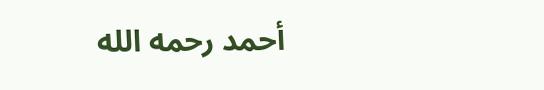أحمد رحمه الله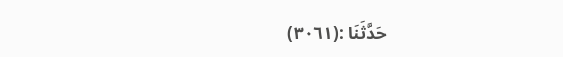(٣٠٦١): حَدَّثَنَا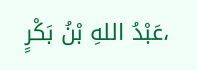عَبْدُ اللهِ بْنُ بَكْرٍ،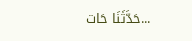حَدَّثَنَا حَات...